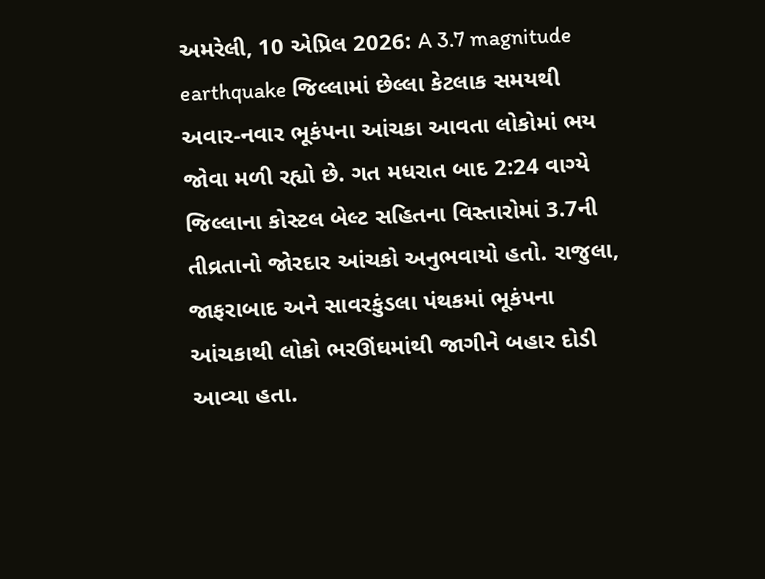અમરેલી, 10 એપ્રિલ 2026: A 3.7 magnitude earthquake જિલ્લામાં છેલ્લા કેટલાક સમયથી અવાર-નવાર ભૂકંપના આંચકા આવતા લોકોમાં ભય જોવા મળી રહ્યો છે. ગત મધરાત બાદ 2:24 વાગ્યે જિલ્લાના કોસ્ટલ બેલ્ટ સહિતના વિસ્તારોમાં 3.7ની તીવ્રતાનો જોરદાર આંચકો અનુભવાયો હતો. રાજુલા, જાફરાબાદ અને સાવરકુંડલા પંથકમાં ભૂકંપના આંચકાથી લોકો ભરઊંઘમાંથી જાગીને બહાર દોડી આવ્યા હતા.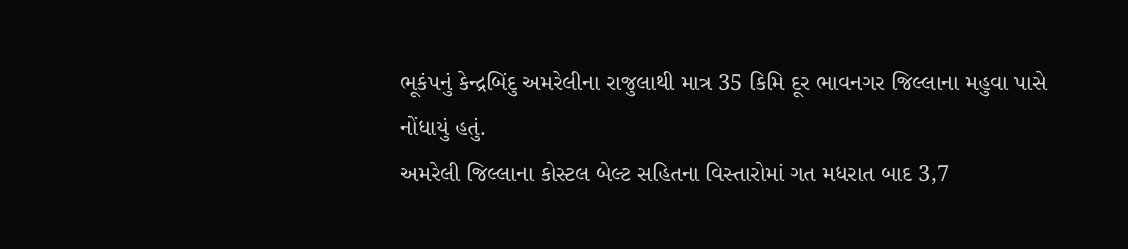ભૂકંપનું કેન્દ્રબિંદુ અમરેલીના રાજુલાથી માત્ર 35 કિમિ દૂર ભાવનગર જિલ્લાના મહુવા પાસે નોંધાયું હતું.
અમરેલી જિલ્લાના કોસ્ટલ બેલ્ટ સહિતના વિસ્તારોમાં ગત મધરાત બાદ 3,7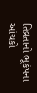તિવ્રતાનો ભૂકંપના આંચકો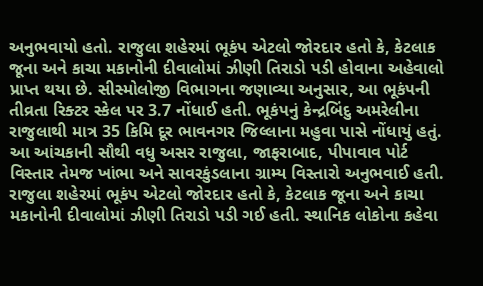અનુભવાયો હતો. રાજુલા શહેરમાં ભૂકંપ એટલો જોરદાર હતો કે, કેટલાક જૂના અને કાચા મકાનોની દીવાલોમાં ઝીણી તિરાડો પડી હોવાના અહેવાલો પ્રાપ્ત થયા છે. સીસ્મોલોજી વિભાગના જણાવ્યા અનુસાર, આ ભૂકંપની તીવ્રતા રિક્ટર સ્કેલ પર 3.7 નોંધાઈ હતી. ભૂકંપનું કેન્દ્રબિંદુ અમરેલીના રાજુલાથી માત્ર 35 કિમિ દૂર ભાવનગર જિલ્લાના મહુવા પાસે નોંધાયું હતું. આ આંચકાની સૌથી વધુ અસર રાજુલા, જાફરાબાદ, પીપાવાવ પોર્ટ વિસ્તાર તેમજ ખાંભા અને સાવરકુંડલાના ગ્રામ્ય વિસ્તારો અનુભવાઈ હતી.
રાજુલા શહેરમાં ભૂકંપ એટલો જોરદાર હતો કે, કેટલાક જૂના અને કાચા મકાનોની દીવાલોમાં ઝીણી તિરાડો પડી ગઈ હતી. સ્થાનિક લોકોના કહેવા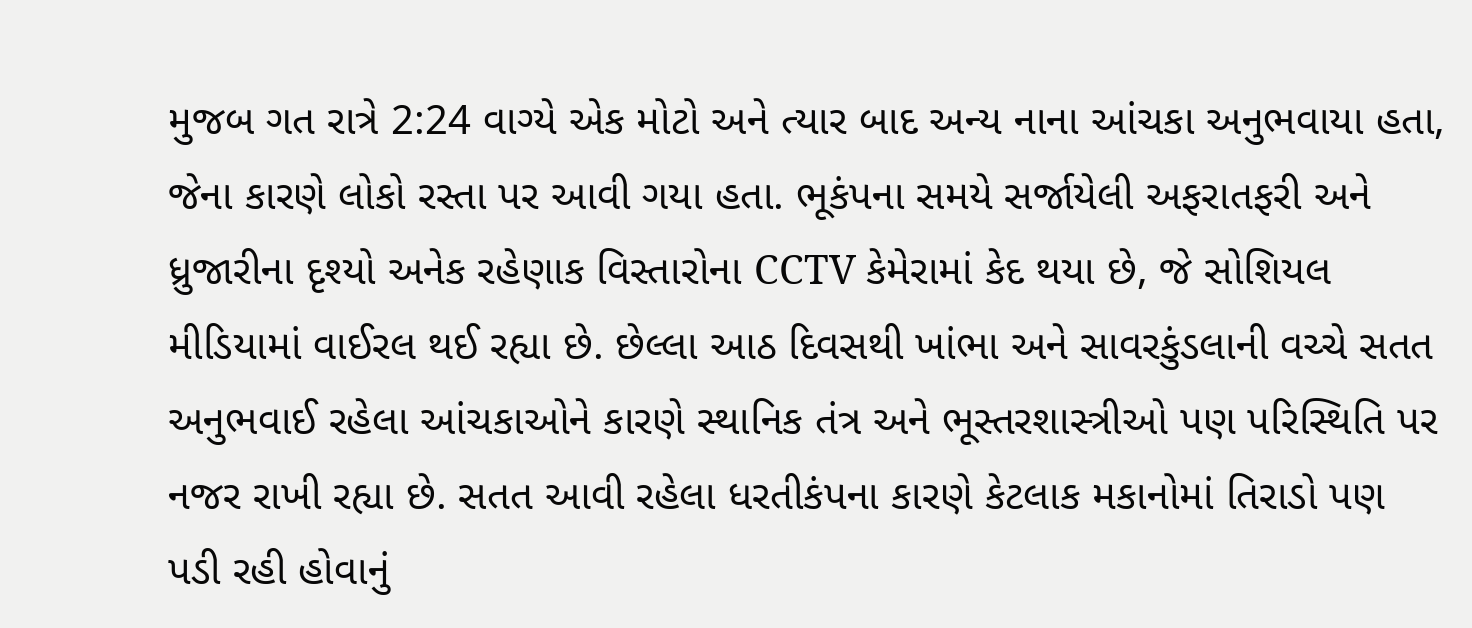મુજબ ગત રાત્રે 2:24 વાગ્યે એક મોટો અને ત્યાર બાદ અન્ય નાના આંચકા અનુભવાયા હતા, જેના કારણે લોકો રસ્તા પર આવી ગયા હતા. ભૂકંપના સમયે સર્જાયેલી અફરાતફરી અને ધ્રુજારીના દૃશ્યો અનેક રહેણાક વિસ્તારોના CCTV કેમેરામાં કેદ થયા છે, જે સોશિયલ મીડિયામાં વાઈરલ થઈ રહ્યા છે. છેલ્લા આઠ દિવસથી ખાંભા અને સાવરકુંડલાની વચ્ચે સતત અનુભવાઈ રહેલા આંચકાઓને કારણે સ્થાનિક તંત્ર અને ભૂસ્તરશાસ્ત્રીઓ પણ પરિસ્થિતિ પર નજર રાખી રહ્યા છે. સતત આવી રહેલા ધરતીકંપના કારણે કેટલાક મકાનોમાં તિરાડો પણ પડી રહી હોવાનું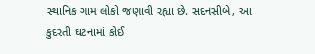સ્થાનિક ગામ લોકો જણાવી રહ્યા છે. સદનસીબે, આ કુદરતી ઘટનામાં કોઈ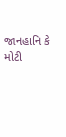જાનહાનિ કે મોટી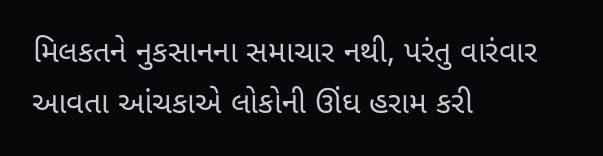મિલકતને નુકસાનના સમાચાર નથી, પરંતુ વારંવાર આવતા આંચકાએ લોકોની ઊંઘ હરામ કરી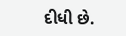દીધી છે.